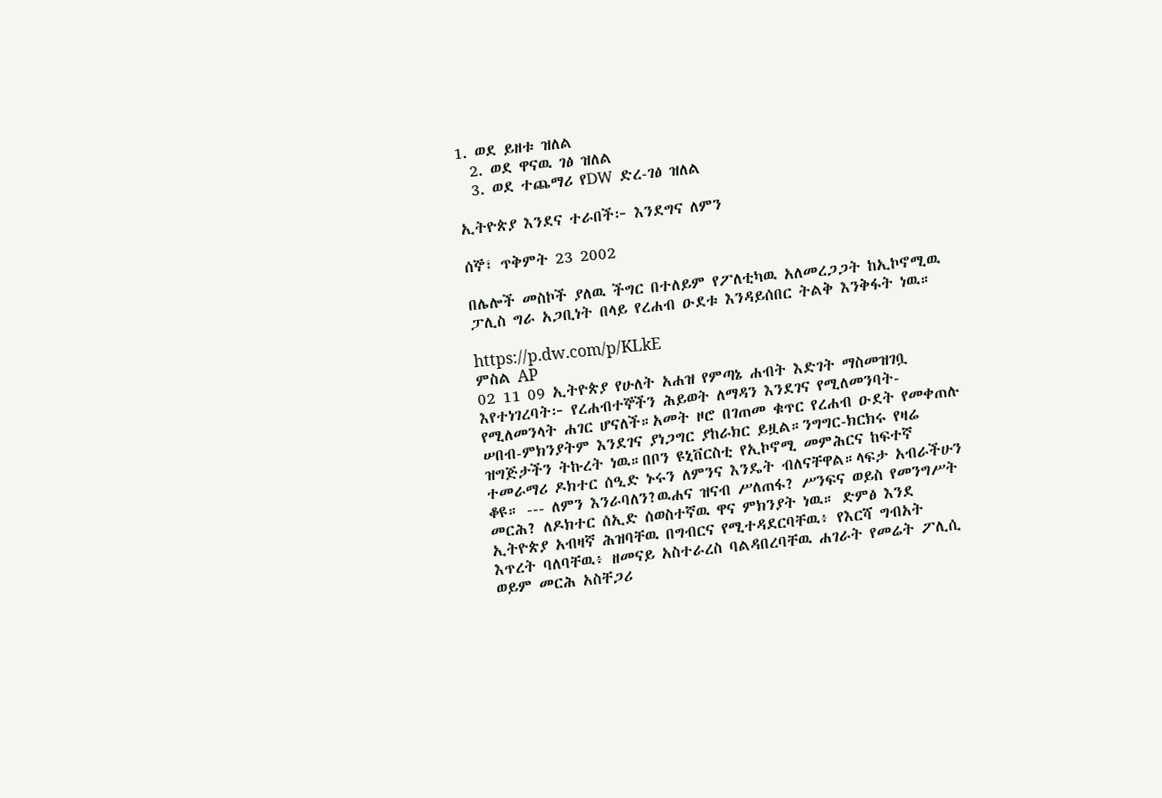1. ወደ ይዘቱ ዝለል
  2. ወደ ዋናዉ ገፅ ዝለል
  3. ወደ ተጨማሪ የDW ድረ-ገፅ ዝለል

ኢትዮጵያ እንደና ተራበች፦ እንደግና ለምን

ሰኞ፣ ጥቅምት 23 2002

በሌሎች መስኮች ያለዉ ችግር በተለይም የፖለቲካዉ አለመረጋጋት ከኢኮኖሚዉ ፓሊስ ግራ አጋቢነት በላይ የረሐብ ዑደቱ እንዳይሰበር ትልቅ እንቅፋት ነዉ።

https://p.dw.com/p/KLkE
ምስል AP
02 11 09 ኢትዮጵያ የሁለት አሐዝ የምጣኔ ሐብት እድገት ማስመዝገቧ እየተነገረባት፦ የረሐብተኞችን ሕይወት ለማዳን እንደገና የሚለመንባት-የሚለመንላት ሐገር ሆናለች።አመት ዞሮ በገጠመ ቁጥር የረሐብ ዑደት የመቀጠሉ ሠበብ-ምክንያትም እንደገና ያነጋግር ያከራክር ይዟል።ንግግር-ክርክሩ የዛሬ ዝግጅታችን ትኩረት ነዉ።በቦን ዩኒቨርስቲ የኢኮኖሚ መምሕርና ከፍተኛ ተመራማሪ ዶክተር ሰዒድ ኑሩን ለምንና እንዴት ብለናቸዋል።ላፍታ አብራችሁን ቆዩ። --- ለምን እንራባለን?ዉሐና ዝናብ ሥለጠፋ? ሥንፍና ወይስ የመንግሥት መርሕ? ለዶክተር ሰኢድ ሰወስተኛዉ ዋና ምክንያት ነዉ። ድምፅ እንደ ኢትዮጵያ አብዛኛ ሕዝባቸዉ በግብርና የሚተዳደርባቸዉ፥ የእርሻ ግብአት እጥረት ባለባቸዉ፥ ዘመናይ አስተራረስ ባልዳበረባቸዉ ሐገራት የመሬት ፖሊሲ ወይም መርሕ አስቸጋሪ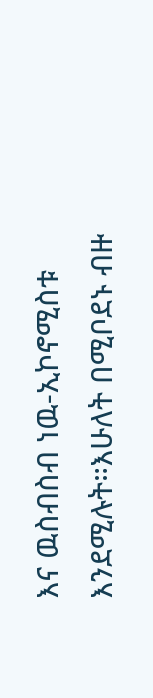እና ዉስብስብ ነዉ-ኢኮኖሚስቱ እንደሚሉት።እሁለት በሚቦደኑ ብዙ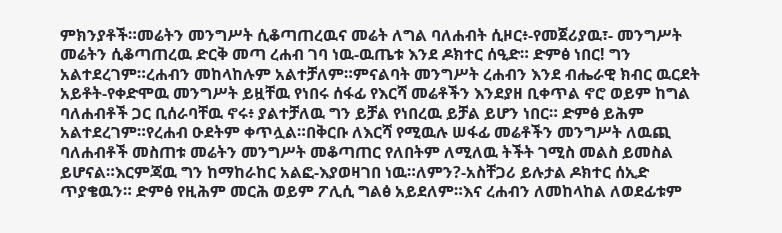ምክንያቶች።መሬትን መንግሥት ሲቆጣጠረዉና መሬት ለግል ባለሐብት ሲዞር፥-የመጀሪያዉ፣- መንግሥት መሬትን ሲቆጣጠረዉ ድርቅ መጣ ረሐብ ገባ ነዉ-ዉጤቱ እንደ ዶክተር ሰዒድ። ድምፅ ነበር! ግን አልተደረገም።ረሐብን መከላከሉም አልተቻለም።ምናልባት መንግሥት ረሐብን እንደ ብሔራዊ ክብር ዉርደት አይቶት-የቀድሞዉ መንግሥት ይዟቸዉ የነበሩ ሰፋፊ የእርሻ መሬቶችን እንደያዘ ቢቀጥል ኖሮ ወይም ከግል ባለሐብቶች ጋር ቢሰራባቸዉ ኖሩ፥ ያልተቻለዉ ግን ይቻል የነበረዉ ይቻል ይሆን ነበር። ድምፅ ይሕም አልተደረገም።የረሐብ ዑደትም ቀጥሏል።በቅርቡ ለእርሻ የሚዉሉ ሠፋፊ መሬቶችን መንግሥት ለዉጪ ባለሐብቶች መስጠቱ መሬትን መንግሥት መቆጣጠር የለበትም ለሚለዉ ትችት ገሚስ መልስ ይመስል ይሆናል።እርምጃዉ ግን ከማከራከር አልፎ-እያወዛገበ ነዉ።ለምን?-አስቸጋሪ ይሉታል ዶክተር ሰኢድ ጥያቄዉን። ድምፅ የዚሕም መርሕ ወይም ፖሊሲ ግልፅ አይደለም።እና ረሐብን ለመከላከል ለወደፊቱም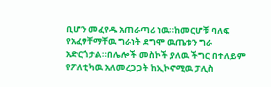ቢሆን መፈየዱ አጠራጣሪ ነዉ።ከመርሆቹ ባለፍ የአፈፃቸማቸዉ ግራነት ደግሞ ዉጤቱን ግራ አድርጎታል።በሌሎች መስኮች ያለዉ ችግር በተለይም የፖለቲካዉ አለመረጋጋት ከኢኮኖሚዉ ፓሊስ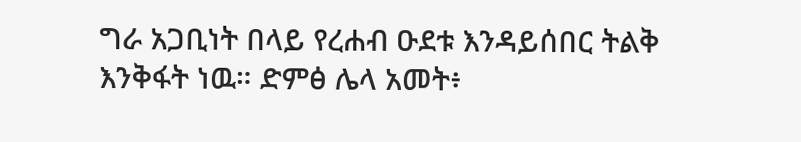ግራ አጋቢነት በላይ የረሐብ ዑደቱ እንዳይሰበር ትልቅ እንቅፋት ነዉ። ድምፅ ሌላ አመት፥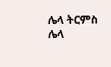ሌላ ትርምስ ሌላ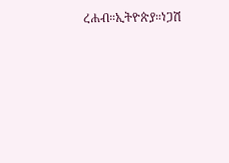ረሐብ።ኢትዮጵያ።ነጋሽ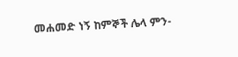መሐመድ ነኝ ከምኞች ሌላ ምን-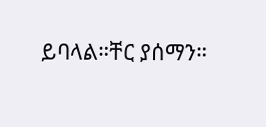ይባላል።ቸር ያሰማን።